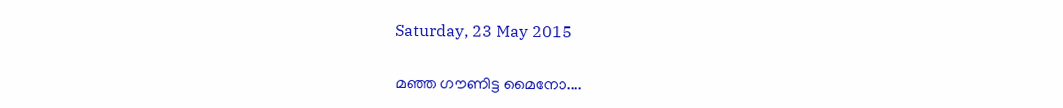Saturday, 23 May 2015

മഞ്ഞ ഗൗണിട്ട മൈനോ....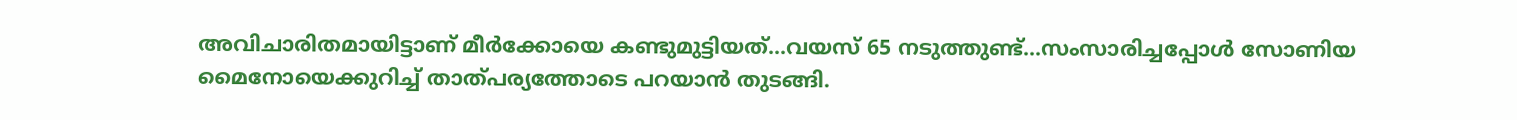അവിചാരിതമായിട്ടാണ് മീര്‍ക്കോയെ കണ്ടുമുട്ടിയത്...വയസ് 65 നടുത്തുണ്ട്...സംസാരിച്ചപ്പോള്‍ സോണിയ മൈനോയെക്കുറിച്ച് താത്പര്യത്തോടെ പറയാന്‍ തുടങ്ങി.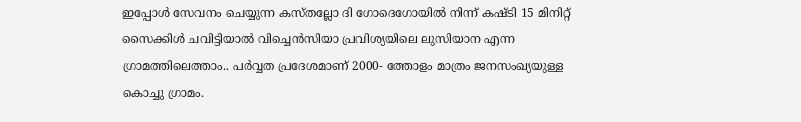ഇപ്പോള്‍ സേവനം ചെയ്യുന്ന കസ്തല്ലോ ദി ഗോദെഗോയില്‍ നിന്ന് കഷ്ടി 15 മിനിറ്റ് സൈക്കിള്‍ ചവിട്ടിയാല്‍ വിച്ചെന്‍സിയാ പ്രവിശ്യയിലെ ലുസിയാന എന്ന ഗ്രാമത്തിലെത്താം.. പര്‍വ്വത പ്രദേശമാണ് 2000- ത്തോളം മാത്രം ജനസംഖ്യയുള്ള കൊച്ചു ഗ്രാമം.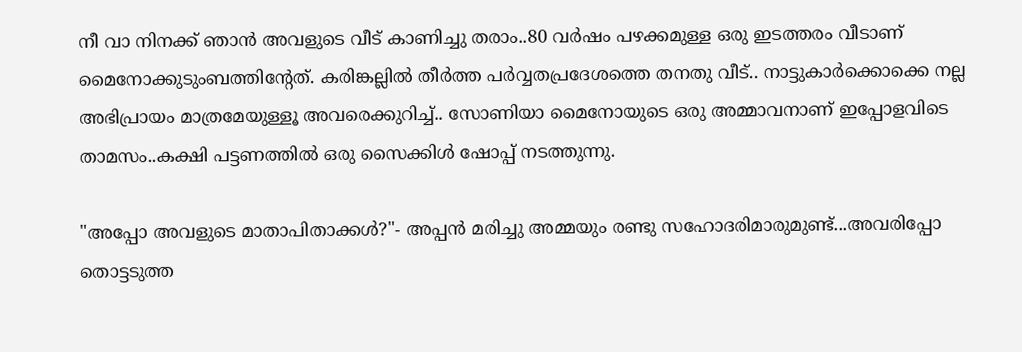നീ വാ നിനക്ക് ഞാന്‍ അവളുടെ വീട് കാണിച്ചു തരാം..80 വര്‍ഷം പഴക്കമുള്ള ഒരു ഇടത്തരം വീടാണ് മൈനോക്കുടുംബത്തിന്‍റേത്. കരിങ്കല്ലില്‍ തീര്‍ത്ത പര്‍വ്വതപ്രദേശത്തെ തനതു വീട്.. നാട്ടുകാര്‍ക്കൊക്കെ നല്ല അഭിപ്രായം മാത്രമേയുള്ളൂ അവരെക്കുറിച്ച്.. സോണിയാ മൈനോയുടെ ഒരു അമ്മാവനാണ് ഇപ്പോളവിടെ താമസം..കക്ഷി പട്ടണത്തില്‍ ഒരു സൈക്കിള്‍ ഷോപ്പ് നടത്തുന്നു.

"അപ്പോ അവളുടെ മാതാപിതാക്കള്‍?"- അപ്പന്‍ മരിച്ചു അമ്മയും രണ്ടു സഹോദരിമാരുമുണ്ട്...അവരിപ്പോ തൊട്ടടുത്ത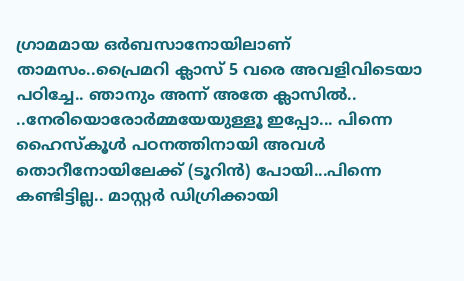ഗ്രാമമായ ഒര്‍ബസാനോയിലാണ് താമസം..പ്രൈമറി ക്ലാസ് 5 വരെ അവളിവിടെയാ പഠിച്ചേ.. ഞാനും അന്ന് അതേ ക്ലാസില്‍.. ..നേരിയൊരോര്‍മ്മയേയുള്ളൂ ഇപ്പോ... പിന്നെ ഹൈസ്കൂള്‍ പഠനത്തിനായി അവള്‍ തൊറീനോയിലേക്ക് (ടൂറിന്‍) പോയി...പിന്നെ കണ്ടിട്ടില്ല.. മാസ്റ്റര്‍ ഡിഗ്രിക്കായി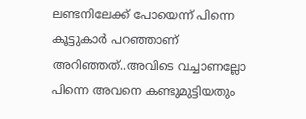ലണ്ടനിലേക്ക് പോയെന്ന് പിന്നെ കൂട്ടുകാര്‍ പറഞ്ഞാണ് അറിഞ്ഞത്..അവിടെ വച്ചാണല്ലോ പിന്നെ അവനെ കണ്ടുമുട്ടിയതും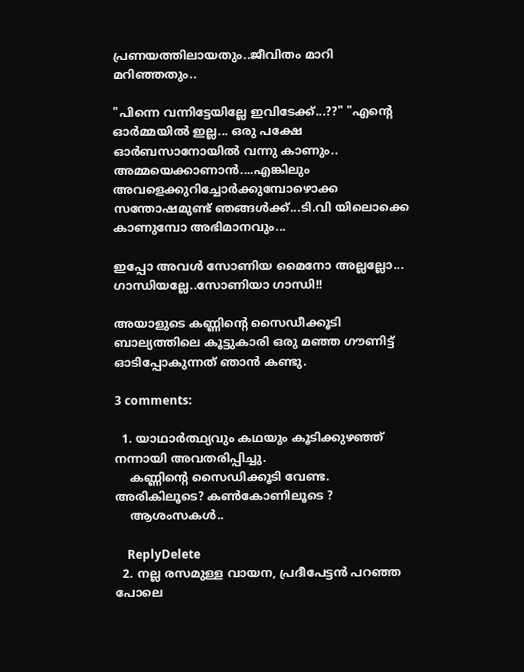പ്രണയത്തിലായതും..ജീവിതം മാറി മറിഞ്ഞതും..

"പിന്നെ വന്നിട്ടേയില്ലേ ഇവിടേക്ക്...??" "എന്‍റെ ഓര്‍മ്മയില്‍ ഇല്ല... ഒരു പക്ഷേ ഓര്‍ബസാനോയില്‍ വന്നു കാണും.. അമ്മയെക്കാണാന്‍....എങ്കിലും അവളെക്കുറിച്ചോര്‍ക്കുമ്പോഴൊക്ക സന്തോഷമുണ്ട് ഞങ്ങള്‍ക്ക്...ടി.വി യിലൊക്കെ കാണുമ്പോ അഭിമാനവും...

ഇപ്പോ അവള്‍ സോണിയ മൈനോ അല്ലല്ലോ... ഗാന്ധിയല്ലേ..സോണിയാ ഗാന്ധി!!

അയാളുടെ കണ്ണിന്‍റെ സൈഡീക്കൂടി ബാല്യത്തിലെ കൂട്ടുകാരി ഒരു മഞ്ഞ ഗൗണിട്ട് ഓടിപ്പോകുന്നത് ഞാന്‍ കണ്ടു.

3 comments:

  1. യാഥാർത്ഥ്യവും കഥയും കൂടിക്കുഴഞ്ഞ് നന്നായി അവതരിപ്പിച്ചു.
    കണ്ണിന്റെ സൈഡിക്കൂടി വേണ്ട. അരികിലൂടെ? കണ്‍കോണിലൂടെ ?
    ആശംസകൾ..

    ReplyDelete
  2. നല്ല രസമുള്ള വായന, പ്രദീപേട്ടൻ പറഞ്ഞ പോലെ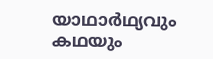യാഥാർഥ്യവും കഥയും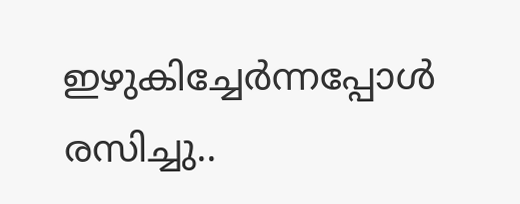ഇഴുകിച്ചേർന്നപ്പോൾ രസിച്ചു..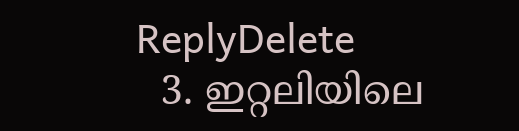ReplyDelete
  3. ഇറ്റലിയിലെ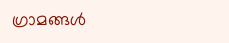ഗ്രാമങ്ങൾ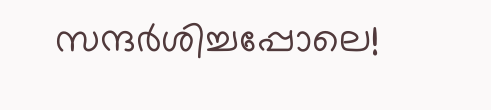സന്ദർശിച്ചപ്പോലെ!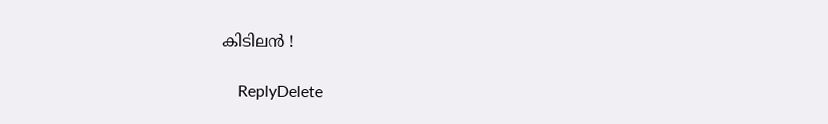കിടിലൻ !

    ReplyDelete